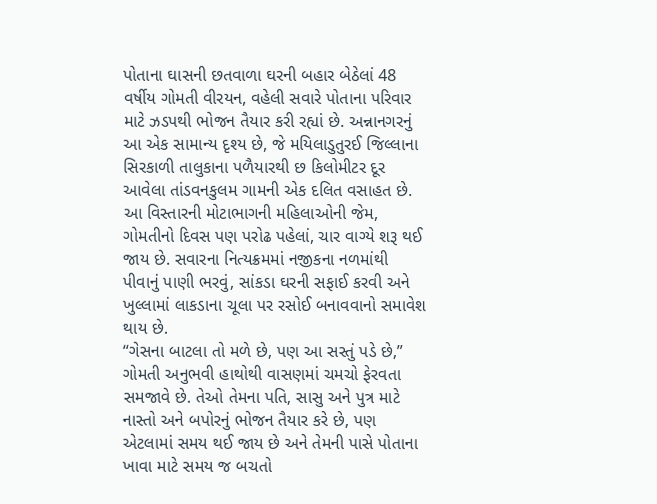પોતાના ઘાસની છતવાળા ઘરની બહાર બેઠેલાં 48 વર્ષીય ગોમતી વીરયન, વહેલી સવારે પોતાના પરિવાર માટે ઝડપથી ભોજન તૈયાર કરી રહ્યાં છે. અન્નાનગરનું આ એક સામાન્ય દૃશ્ય છે, જે મયિલાડુતુરઈ જિલ્લાના સિરકાળી તાલુકાના પળૈયારથી છ કિલોમીટર દૂર આવેલા તાંડવનકુલમ ગામની એક દલિત વસાહત છે. આ વિસ્તારની મોટાભાગની મહિલાઓની જેમ, ગોમતીનો દિવસ પણ પરોઢ પહેલાં, ચાર વાગ્યે શરૂ થઈ જાય છે. સવારના નિત્યક્રમમાં નજીકના નળમાંથી પીવાનું પાણી ભરવું, સાંકડા ઘરની સફાઈ કરવી અને ખુલ્લામાં લાકડાના ચૂલા પર રસોઈ બનાવવાનો સમાવેશ થાય છે.
“ગેસના બાટલા તો મળે છે, પણ આ સસ્તું પડે છે,” ગોમતી અનુભવી હાથોથી વાસણમાં ચમચો ફેરવતા સમજાવે છે. તેઓ તેમના પતિ, સાસુ અને પુત્ર માટે નાસ્તો અને બપોરનું ભોજન તૈયાર કરે છે, પણ એટલામાં સમય થઈ જાય છે અને તેમની પાસે પોતાના ખાવા માટે સમય જ બચતો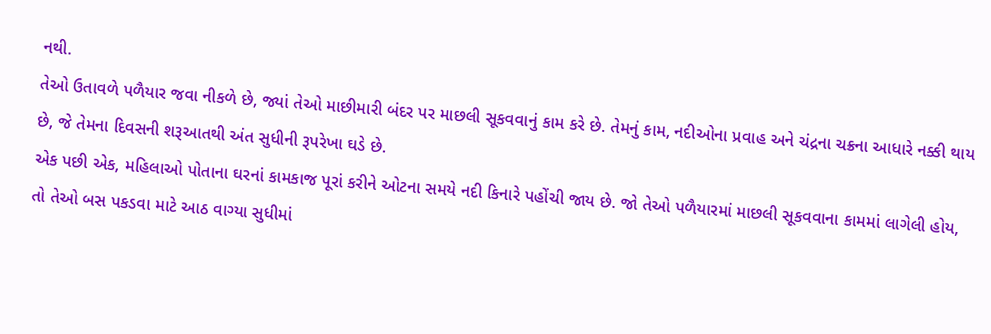નથી.
તેઓ ઉતાવળે પળૈયાર જવા નીકળે છે, જ્યાં તેઓ માછીમારી બંદર પર માછલી સૂકવવાનું કામ કરે છે. તેમનું કામ, નદીઓના પ્રવાહ અને ચંદ્રના ચક્રના આધારે નક્કી થાય છે, જે તેમના દિવસની શરૂઆતથી અંત સુધીની રૂપરેખા ઘડે છે.
એક પછી એક, મહિલાઓ પોતાના ઘરનાં કામકાજ પૂરાં કરીને ઓટના સમયે નદી કિનારે પહોંચી જાય છે. જો તેઓ પળૈયારમાં માછલી સૂકવવાના કામમાં લાગેલી હોય, તો તેઓ બસ પકડવા માટે આઠ વાગ્યા સુધીમાં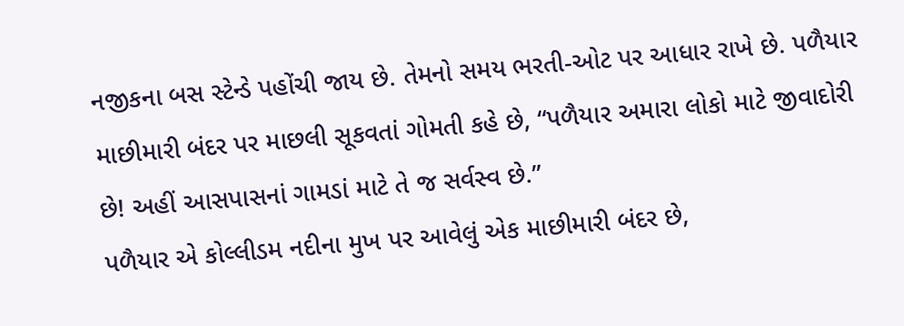નજીકના બસ સ્ટેન્ડે પહોંચી જાય છે. તેમનો સમય ભરતી-ઓટ પર આધાર રાખે છે. પળૈયાર માછીમારી બંદર પર માછલી સૂકવતાં ગોમતી કહે છે, “પળૈયાર અમારા લોકો માટે જીવાદોરી છે! અહીં આસપાસનાં ગામડાં માટે તે જ સર્વસ્વ છે.”
પળૈયાર એ કોલ્લીડમ નદીના મુખ પર આવેલું એક માછીમારી બંદર છે,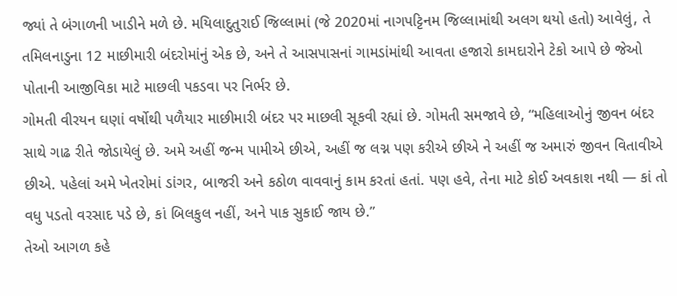જ્યાં તે બંગાળની ખાડીને મળે છે. મયિલાદુતુરાઈ જિલ્લામાં (જે 2020માં નાગપટ્ટિનમ જિલ્લામાંથી અલગ થયો હતો) આવેલું, તે તમિલનાડુના 12 માછીમારી બંદરોમાંનું એક છે, અને તે આસપાસનાં ગામડાંમાંથી આવતા હજારો કામદારોને ટેકો આપે છે જેઓ પોતાની આજીવિકા માટે માછલી પકડવા પર નિર્ભર છે.
ગોમતી વીરયન ઘણાં વર્ષોથી પળૈયાર માછીમારી બંદર પર માછલી સૂકવી રહ્યાં છે. ગોમતી સમજાવે છે, “મહિલાઓનું જીવન બંદર સાથે ગાઢ રીતે જોડાયેલું છે. અમે અહીં જન્મ પામીએ છીએ, અહીં જ લગ્ન પણ કરીએ છીએ ને અહીં જ અમારું જીવન વિતાવીએ છીએ. પહેલાં અમે ખેતરોમાં ડાંગર, બાજરી અને કઠોળ વાવવાનું કામ કરતાં હતાં. પણ હવે, તેના માટે કોઈ અવકાશ નથી — કાં તો વધુ પડતો વરસાદ પડે છે, કાં બિલકુલ નહીં, અને પાક સુકાઈ જાય છે.”
તેઓ આગળ કહે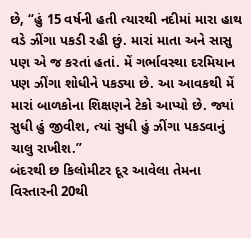છે, “હું 15 વર્ષની હતી ત્યારથી નદીમાં મારા હાથ વડે ઝીંગા પકડી રહી છું. મારાં માતા અને સાસુ પણ એ જ કરતાં હતાં. મેં ગર્ભાવસ્થા દરમિયાન પણ ઝીંગા શોધીને પકડ્યા છે. આ આવકથી મેં મારાં બાળકોના શિક્ષણને ટેકો આપ્યો છે. જ્યાં સુધી હું જીવીશ, ત્યાં સુધી હું ઝીંગા પકડવાનું ચાલુ રાખીશ.”
બંદરથી છ કિલોમીટર દૂર આવેલા તેમના વિસ્તારની 20થી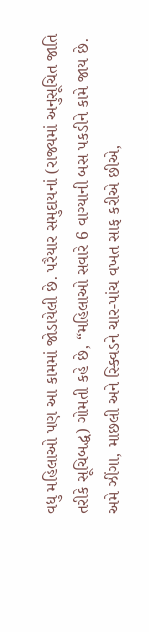વધુ મહિલાઓ પણ આ કામમાં જોડાયેલી છે. પરૈયાર સમુદાયનાં (રાજ્યમાં અનુસૂચિત જાતિ તરીકે સૂચિબદ્ધ) ગોમતી કહે છે, “મહિલાઓ સવારે 6 વાગ્યાની બસ પકડીને કામે જાય છે. અમે ઝીંગા, માછલી અને સ્ક્વિડને ચાર-પાંચ વખત સાફ કરીએ છીએ,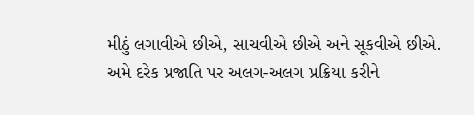મીઠું લગાવીએ છીએ, સાચવીએ છીએ અને સૂકવીએ છીએ. અમે દરેક પ્રજાતિ પર અલગ-અલગ પ્રક્રિયા કરીને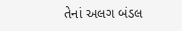તેનાં અલગ બંડલ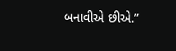બનાવીએ છીએ.”